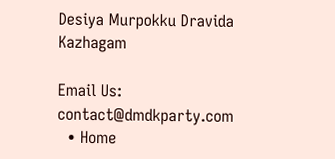Desiya Murpokku Dravida Kazhagam

Email Us: contact@dmdkparty.com
  • Home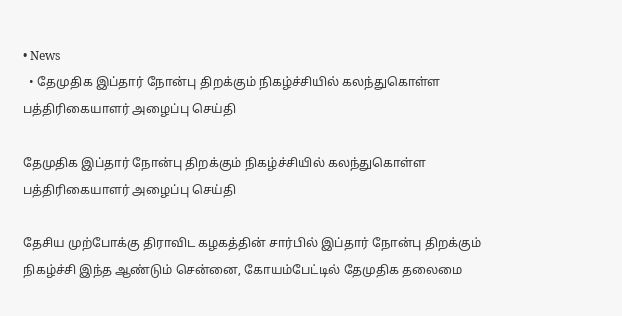• News
  • தேமுதிக இப்தார் நோன்பு திறக்கும் நிகழ்ச்சியில் கலந்துகொள்ள பத்திரிகையாளர் அழைப்பு செய்தி

தேமுதிக இப்தார் நோன்பு திறக்கும் நிகழ்ச்சியில் கலந்துகொள்ள பத்திரிகையாளர் அழைப்பு செய்தி

தேசிய முற்போக்கு திராவிட கழகத்தின் சார்பில் இப்தார் நோன்பு திறக்கும் நிகழ்ச்சி இந்த ஆண்டும் சென்னை, கோயம்பேட்டில் தேமுதிக தலைமை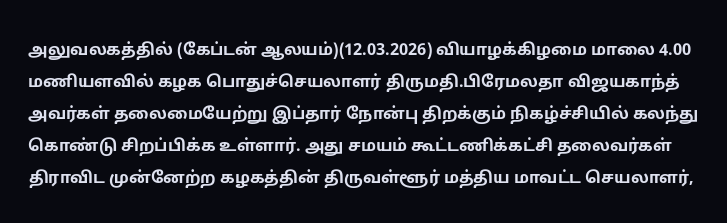அலுவலகத்தில் (கேப்டன் ஆலயம்)(12.03.2026) வியாழக்கிழமை மாலை 4.00 மணியளவில் கழக பொதுச்செயலாளர் திருமதி.பிரேமலதா விஜயகாந்த் அவர்கள் தலைமையேற்று இப்தார் நோன்பு திறக்கும் நிகழ்ச்சியில் கலந்து கொண்டு சிறப்பிக்க உள்ளார். அது சமயம் கூட்டணிக்கட்சி தலைவர்கள் திராவிட முன்னேற்ற கழகத்தின் திருவள்ளூர் மத்திய மாவட்ட செயலாளர்,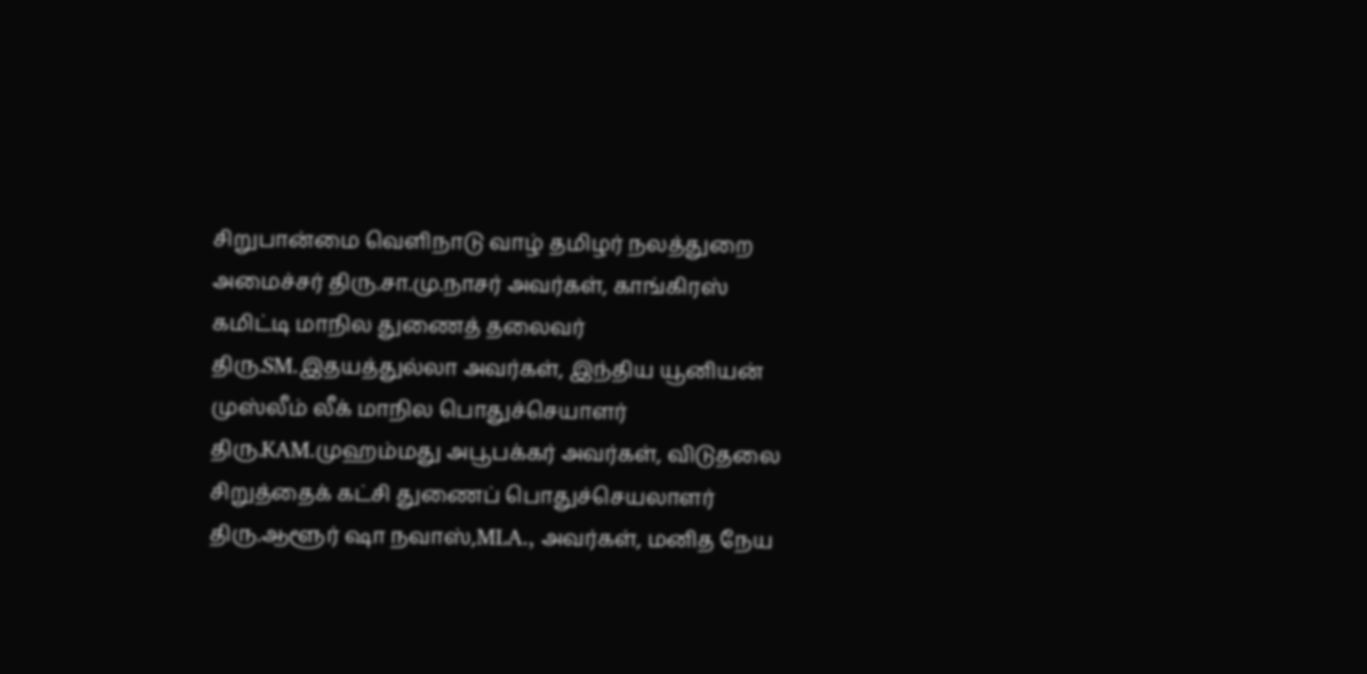சிறுபான்மை வெளிநாடு வாழ் தமிழர் நலத்துறை அமைச்சர் திரு.சா.மு.நாசர் அவர்கள், காங்கிரஸ் கமிட்டி மாநில துணைத் தலைவர் திரு.SM.இதயத்துல்லா அவர்கள், இந்திய யூனியன் முஸ்லீம் லீக் மாநில பொதுச்செயாளர் திரு.KAM.முஹம்மது அபூபக்கர் அவர்கள், விடுதலை சிறுத்தைக் கட்சி துணைப் பொதுச்செயலாளர் திரு.ஆளூர் ஷா நவாஸ்,MLA., அவர்கள், மனித நேய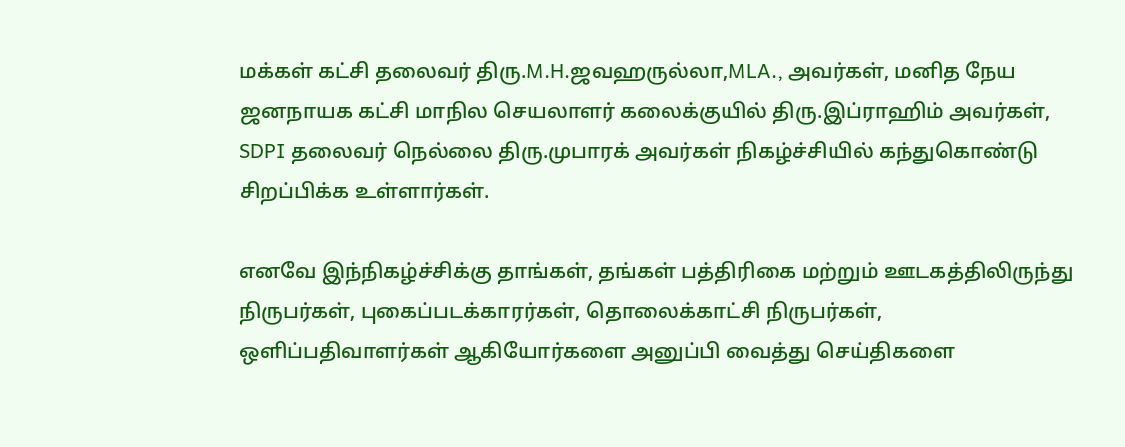மக்கள் கட்சி தலைவர் திரு.M.H.ஜவஹருல்லா,MLA., அவர்கள், மனித நேய ஜனநாயக கட்சி மாநில செயலாளர் கலைக்குயில் திரு.இப்ராஹிம் அவர்கள், SDPI தலைவர் நெல்லை திரு.முபாரக் அவர்கள் நிகழ்ச்சியில் கந்துகொண்டு சிறப்பிக்க உள்ளார்கள்.

எனவே இந்நிகழ்ச்சிக்கு தாங்கள், தங்கள் பத்திரிகை மற்றும் ஊடகத்திலிருந்து நிருபர்கள், புகைப்படக்காரர்கள், தொலைக்காட்சி நிருபர்கள், ஒளிப்பதிவாளர்கள் ஆகியோர்களை அனுப்பி வைத்து செய்திகளை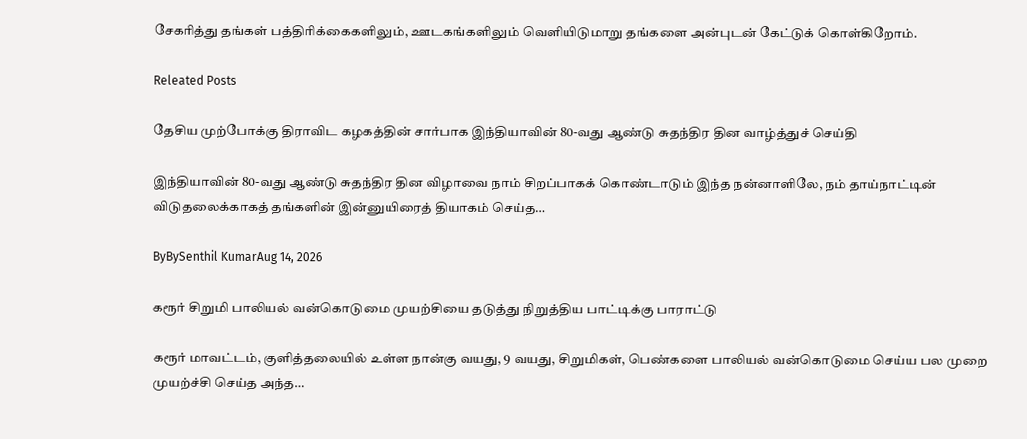சேகரித்து தங்கள் பத்திரிக்கைகளிலும், ஊடகங்களிலும் வெளியிடுமாறு தங்களை அன்புடன் கேட்டுக் கொள்கிறோம்.

Releated Posts

தேசிய முற்போக்கு திராவிட கழகத்தின் சார்பாக இந்தியாவின் 80-வது ஆண்டு சுதந்திர தின வாழ்த்துச் செய்தி

இந்தியாவின் 80-வது ஆண்டு சுதந்திர தின விழாவை நாம் சிறப்பாகக் கொண்டாடும் இந்த நன்னாளிலே, நம் தாய்நாட்டின் விடுதலைக்காகத் தங்களின் இன்னுயிரைத் தியாகம் செய்த…

ByBySenthil KumarAug 14, 2026

கரூர் சிறுமி பாலியல் வன்கொடுமை முயற்சியை தடுத்து நிறுத்திய பாட்டிக்கு பாராட்டு

கரூர் மாவட்டம், குளித்தலையில் உள்ள நான்கு வயது, 9 வயது, சிறுமிகள், பெண்களை பாலியல் வன்கொடுமை செய்ய பல முறை முயற்ச்சி செய்த அந்த…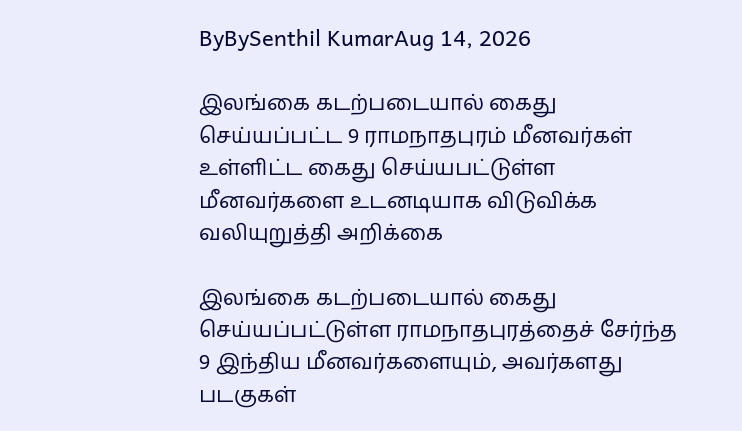ByBySenthil KumarAug 14, 2026

இலங்கை கடற்படையால் கைது செய்யப்பட்ட 9 ராமநாதபுரம் மீனவர்கள் உள்ளிட்ட கைது செய்யபட்டுள்ள மீனவர்களை உடனடியாக விடுவிக்க வலியுறுத்தி அறிக்கை

இலங்கை கடற்படையால் கைது செய்யப்பட்டுள்ள ராமநாதபுரத்தைச் சேர்ந்த 9 இந்திய மீனவர்களையும், அவர்களது படகுகள்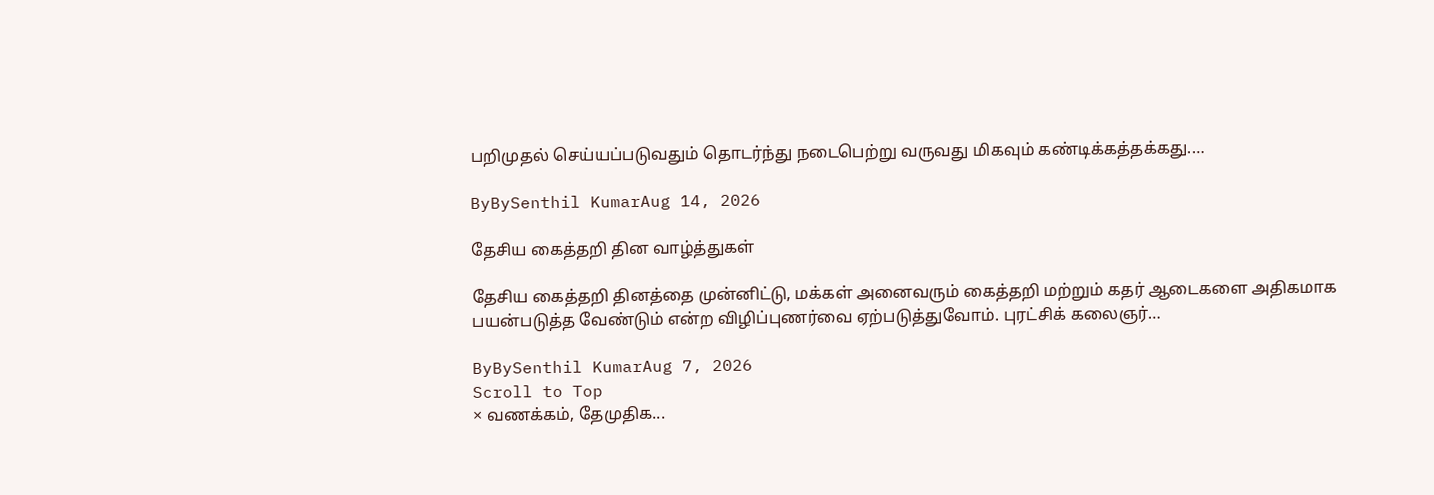பறிமுதல் செய்யப்படுவதும் தொடர்ந்து நடைபெற்று வருவது மிகவும் கண்டிக்கத்தக்கது.…

ByBySenthil KumarAug 14, 2026

தேசிய கைத்தறி தின வாழ்த்துகள்

தேசிய கைத்தறி தினத்தை முன்னிட்டு, மக்கள் அனைவரும் கைத்தறி மற்றும் கதர் ஆடைகளை அதிகமாக பயன்படுத்த வேண்டும் என்ற விழிப்புணர்வை ஏற்படுத்துவோம். புரட்சிக் கலைஞர்…

ByBySenthil KumarAug 7, 2026
Scroll to Top
× வணக்கம், தேமுதிக...